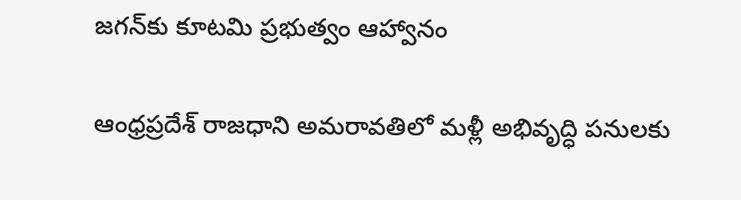జగన్‌కు కూటమి ప్రభుత్వం ఆహ్వానం

ఆంధ్రప్రదేశ్ రాజధాని అమరావతిలో మళ్లీ అభివృద్ధి పనులకు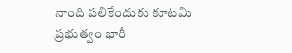నాంది పలికేందుకు కూటమి ప్రభుత్వం భారీ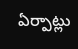ఏర్పాట్లు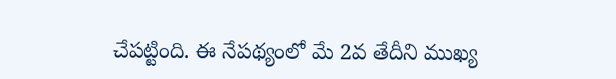చేపట్టింది. ఈ నేపథ్యంలో మే 2వ తేదీని ముఖ్య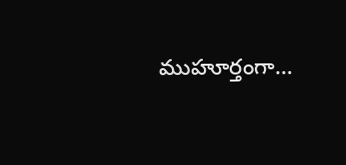ముహూర్తంగా…